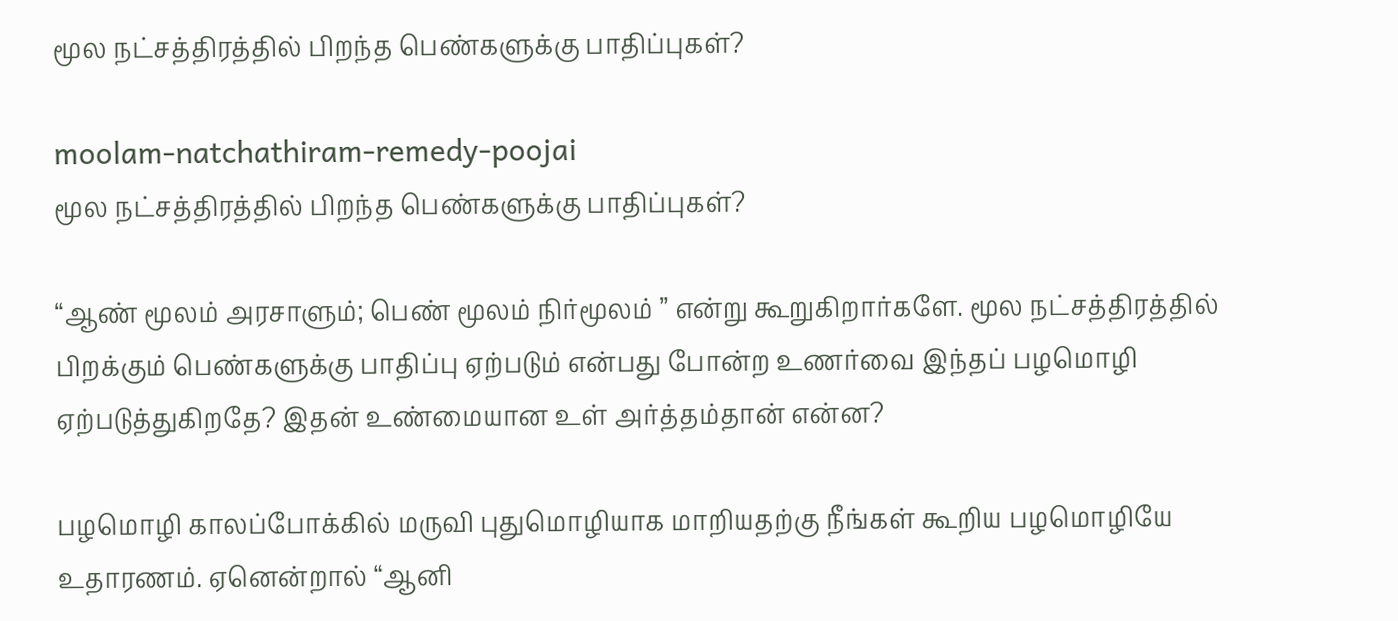மூல நட்சத்திரத்தில் பிறந்த பெண்களுக்கு பாதிப்புகள்?

moolam-natchathiram-remedy-poojai
மூல நட்சத்திரத்தில் பிறந்த பெண்களுக்கு பாதிப்புகள்?

“ஆண் மூலம் அரசாளும்; பெண் மூலம் நிர்மூலம் ” என்று கூறுகிறார்களே. மூல நட்சத்திரத்தில் பிறக்கும் பெண்களுக்கு பாதிப்பு ஏற்படும் என்பது போன்ற உணர்வை இந்தப் பழமொழி ஏற்படுத்துகிறதே? இதன் உண்மையான உள் அர்த்தம்தான் என்ன?

பழமொழி காலப்போக்கில் மருவி புதுமொழியாக மாறியதற்கு நீங்கள் கூறிய பழமொழியே உதாரணம். ஏனென்றால் “ஆனி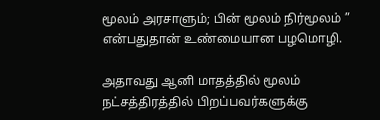மூலம் அரசாளும்; பின் மூலம் நிர்மூலம் ” என்பதுதான் உண்மையான பழமொழி.

அதாவது ஆனி மாதத்தில் மூலம் நட்சத்திரத்தில் பிறப்பவர்களுக்கு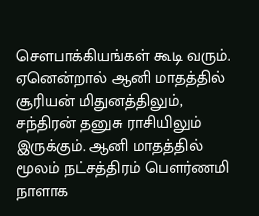சௌபாக்கியங்கள் கூடி வரும். ஏனென்றால் ஆனி மாதத்தில் சூரியன் மிதுனத்திலும், சந்திரன் தனுசு ராசியிலும் இருக்கும். ஆனி மாதத்தில் மூலம் நட்சத்திரம் பௌர்ணமி நாளாக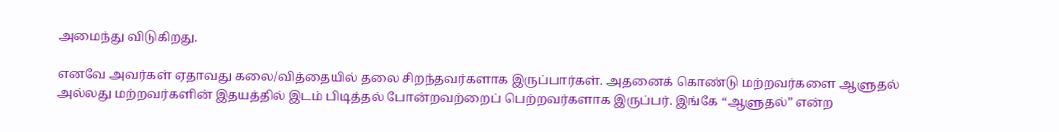அமைந்து விடுகிறது.

எனவே அவர்கள் ஏதாவது கலை/வித்தையில் தலை சிறந்தவர்களாக இருப்பார்கள். அதனைக் கொண்டு மற்றவர்களை ஆளுதல் அல்லது மற்றவர்களின் இதயத்தில் இடம் பிடித்தல் போன்றவற்றைப் பெற்றவர்களாக இருப்பர். இங்கே “ஆளுதல்” என்ற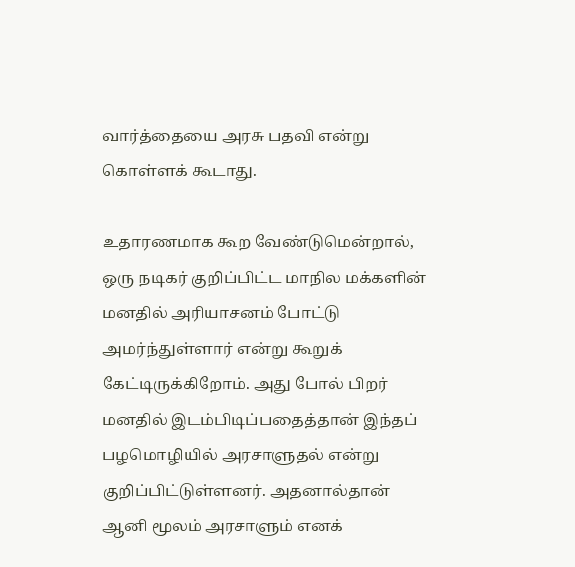வார்த்தையை அரசு பதவி என்று கொள்ளக் கூடாது.

உதாரணமாக கூற வேண்டுமென்றால், ஒரு நடிகர் குறிப்பிட்ட மாநில மக்களின் மனதில் அரியாசனம் போட்டு அமர்ந்துள்ளார் என்று கூறுக் கேட்டிருக்கிறோம். அது போல் பிறர் மனதில் இடம்பிடிப்பதைத்தான் இந்தப் பழமொழியில் அரசாளுதல் என்று குறிப்பிட்டுள்ளனர். அதனால்தான் ஆனி மூலம் அரசாளும் எனக்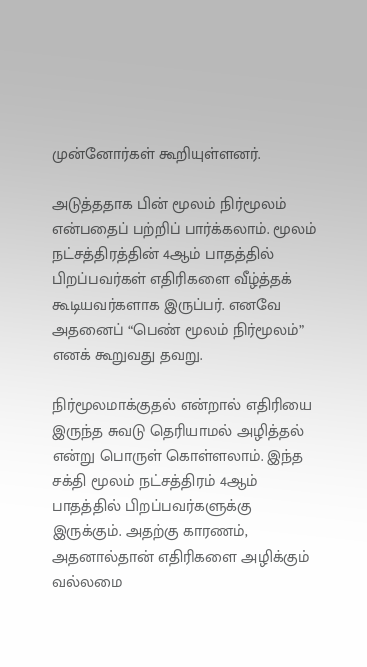முன்னோர்கள் கூறியுள்ளனர்.

அடுத்ததாக பின் மூலம் நிர்மூலம் என்பதைப் பற்றிப் பார்க்கலாம். மூலம் நட்சத்திரத்தின் 4ஆம் பாதத்தில் பிறப்பவர்கள் எதிரிகளை வீழ்த்தக் கூடியவர்களாக இருப்பர். எனவே அதனைப் “பெண் மூலம் நிர்மூலம்” எனக் கூறுவது தவறு.

நிர்மூலமாக்குதல் என்றால் எதிரியை இருந்த சுவடு தெரியாமல் அழித்தல் என்று பொருள் கொள்ளலாம். இந்த சக்தி மூலம் நட்சத்திரம் 4ஆம் பாதத்தில் பிறப்பவர்களுக்கு இருக்கும். அதற்கு காரணம்,  அதனால்தான் எதிரிகளை அழிக்கும் வல்லமை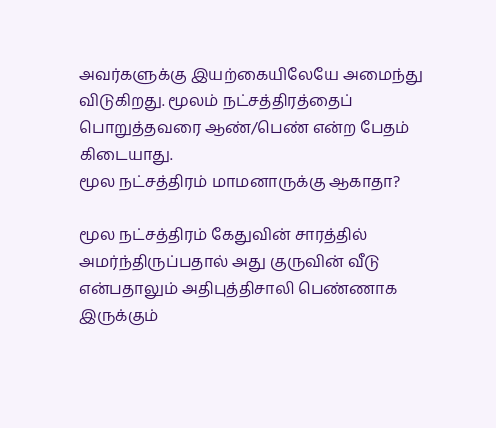அவர்களுக்கு இயற்கையிலேயே அமைந்து விடுகிறது. மூலம் நட்சத்திரத்தைப் பொறுத்தவரை ஆண்/பெண் என்ற பேதம் கிடையாது.
மூல நட்சத்திரம் மாமனாருக்கு ஆகாதா?

மூல நட்சத்திரம் கேதுவின் சாரத்தில் அமர்ந்திருப்பதால் அது குருவின் வீடு என்பதாலும் அதிபுத்திசாலி பெண்ணாக இருக்கும்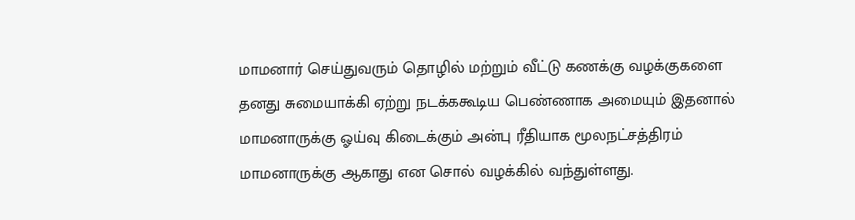மாமனார் செய்துவரும் தொழில் மற்றும் வீட்டு கணக்கு வழக்குகளை தனது சுமையாக்கி ஏற்று நடக்ககூடிய பெண்ணாக அமையும் இதனால் மாமனாருக்கு ஓய்வு கிடைக்கும் அன்பு ரீதியாக மூலநட்சத்திரம் மாமனாருக்கு ஆகாது என சொல் வழக்கில் வந்துள்ளது.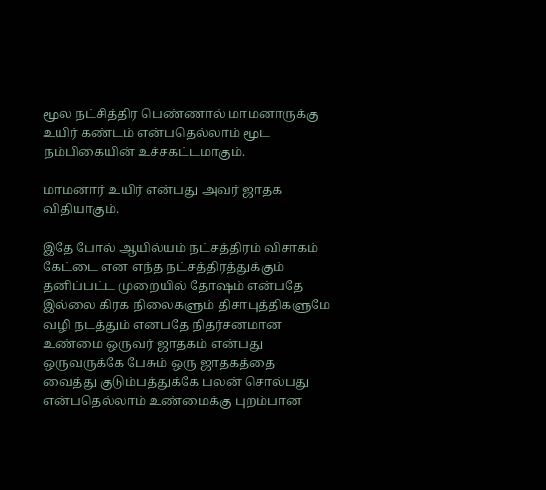மூல நட்சித்திர பெண்ணால் மாமனாருக்கு உயிர் கண்டம் என்பதெல்லாம் மூட நம்பிகையின் உச்சகட்டமாகும்.

மாமனார் உயிர் என்பது அவர் ஜாதக விதியாகும்.

இதே போல் ஆயில்யம் நட்சத்திரம் விசாகம் கேட்டை என எந்த நட்சத்திரத்துக்கும் தனிப்பட்ட முறையில் தோஷம் என்பதே இல்லை கிரக நிலைகளும் திசாபுத்திகளுமே வழி நடத்தும் எனபதே நிதர்சனமான உண்மை ஒருவர் ஜாதகம் என்பது ஒருவருக்கே பேசும் ஒரு ஜாதகத்தை வைத்து குடும்பத்துக்கே பலன் சொல்பது என்பதெல்லாம் உண்மைக்கு புறம்பான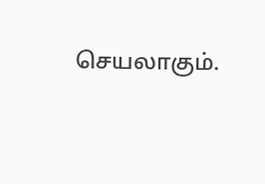செயலாகும்.